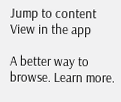Jump to content
View in the app

A better way to browse. Learn more.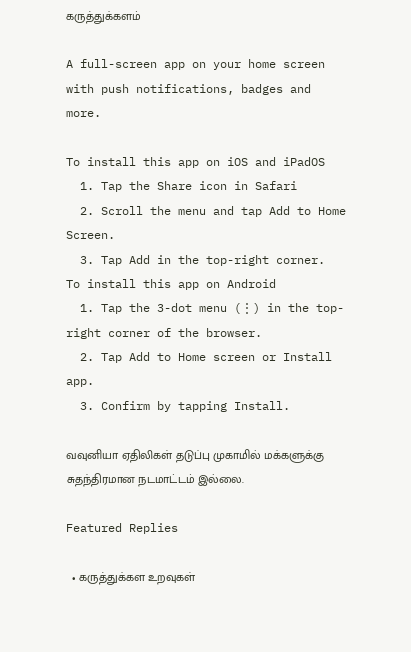கருத்துக்களம்

A full-screen app on your home screen with push notifications, badges and more.

To install this app on iOS and iPadOS
  1. Tap the Share icon in Safari
  2. Scroll the menu and tap Add to Home Screen.
  3. Tap Add in the top-right corner.
To install this app on Android
  1. Tap the 3-dot menu (⋮) in the top-right corner of the browser.
  2. Tap Add to Home screen or Install app.
  3. Confirm by tapping Install.

வவுனியா ஏதிலிகள் தடுப்பு முகாமில் மக்களுக்கு சுதந்திரமான நடமாட்டம் இல்லை.

Featured Replies

  • கருத்துக்கள உறவுகள்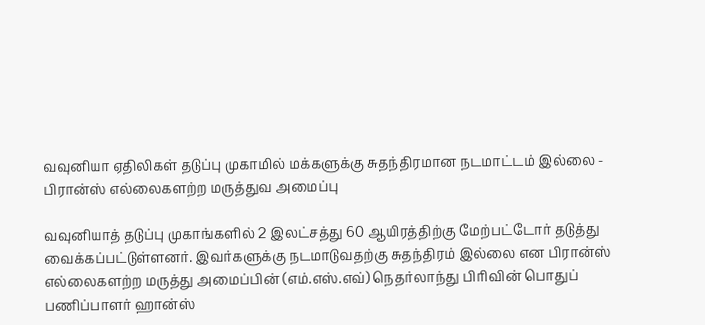வவுனியா ஏதிலிகள் தடுப்பு முகாமில் மக்களுக்கு சுதந்திரமான நடமாட்டம் இல்லை - பிரான்ஸ் எல்லைகளற்ற மருத்துவ அமைப்பு

வவுனியாத் தடுப்பு முகாங்களில் 2 இலட்சத்து 60 ஆயிரத்திற்கு மேற்பட்டோர் தடுத்து வைக்கப்பட்டுள்ளனர். இவர்களுக்கு நடமாடுவதற்கு சுதந்திரம் இல்லை என பிரான்ஸ் எல்லைகளற்ற மருத்து அமைப்பின் (எம்.எஸ்.எவ்) நெதர்லாந்து பிரிவின் பொதுப் பணிப்பாளர் ஹான்ஸ்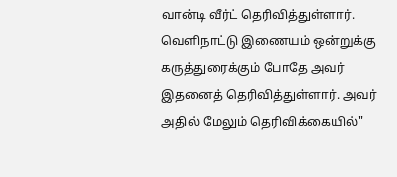வான்டி வீர்ட் தெரிவித்துள்ளார். வெளிநாட்டு இணையம் ஒன்றுக்கு கருத்துரைக்கும் போதே அவர் இதனைத் தெரிவித்துள்ளார். அவர் அதில் மேலும் தெரிவிக்கையில்"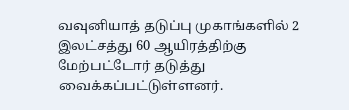வவுனியாத் தடுப்பு முகாங்களில் 2 இலட்சத்து 60 ஆயிரத்திற்கு மேற்பட்டோர் தடுத்து வைக்கப்பட்டுள்ளனர்.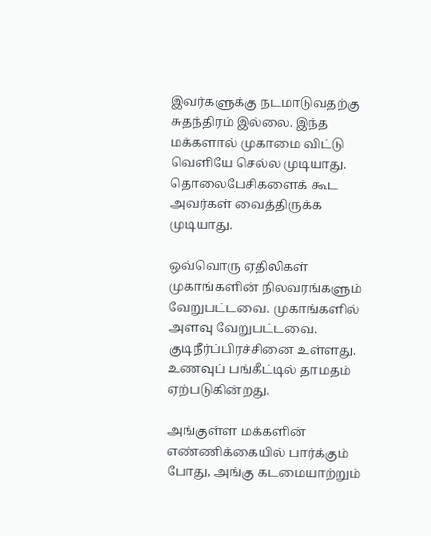இவர்களுக்கு நடமாடுவதற்கு சுதந்திரம் இல்லை. இந்த மக்களால் முகாமை விட்டு வெளியே செல்ல முடியாது. தொலைபேசிகளைக் கூட அவர்கள் வைத்திருக்க முடியாது.

ஒவ்வொரு ஏதிலிகள் முகாங்களின் நிலவரங்களும் வேறுபட்டவை. முகாங்களில் அளவு வேறுபட்டவை. குடிநீர்ப்பிரச்சினை உள்ளது. உணவுப் பங்கீட்டில் தாமதம் ஏற்படுகின்றது.

அங்குள்ள மக்களின் எண்ணிக்கையில் பார்க்கும் போது, அங்கு கடமையாற்றும்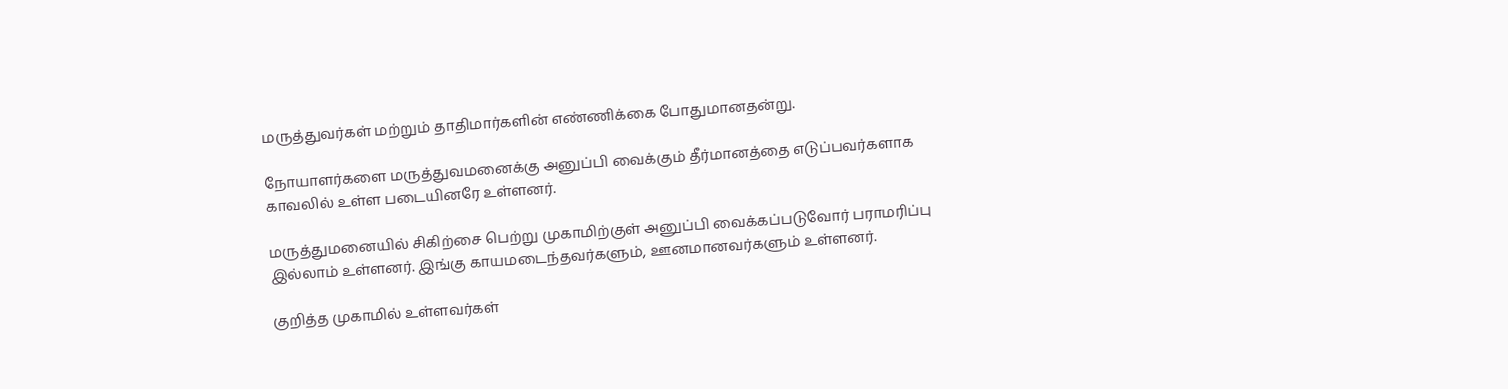மருத்துவர்கள் மற்றும் தாதிமார்களின் எண்ணிக்கை போதுமானதன்று.

நோயாளர்களை மருத்துவமனைக்கு அனுப்பி வைக்கும் தீர்மானத்தை எடுப்பவர்களாக காவலில் உள்ள படையினரே உள்ளனர்.

மருத்துமனையில் சிகிற்சை பெற்று முகாமிற்குள் அனுப்பி வைக்கப்படுவோர் பராமரிப்பு இல்லாம் உள்ளனர். இங்கு காயமடைந்தவர்களும், ஊனமானவர்களும் உள்ளனர்.

குறித்த முகாமில் உள்ளவர்கள்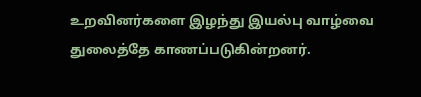உறவினர்களை இழந்து இயல்பு வாழ்வை துலைத்தே காணப்படுகின்றனர்.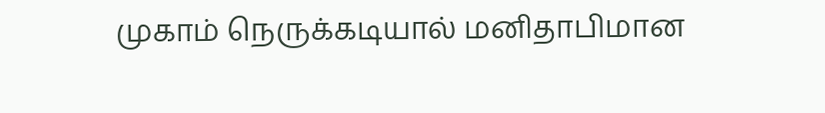முகாம் நெருக்கடியால் மனிதாபிமான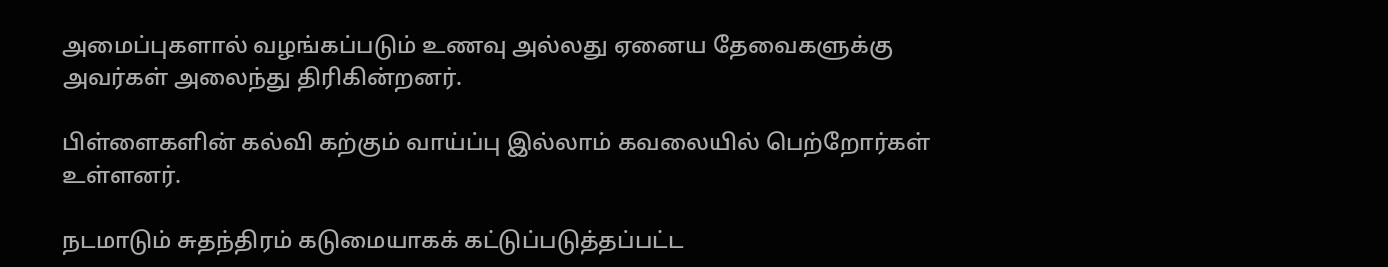அமைப்புகளால் வழங்கப்படும் உணவு அல்லது ஏனைய தேவைகளுக்கு அவர்கள் அலைந்து திரிகின்றனர்.

பிள்ளைகளின் கல்வி கற்கும் வாய்ப்பு இல்லாம் கவலையில் பெற்றோர்கள் உள்ளனர்.

நடமாடும் சுதந்திரம் கடுமையாகக் கட்டுப்படுத்தப்பட்ட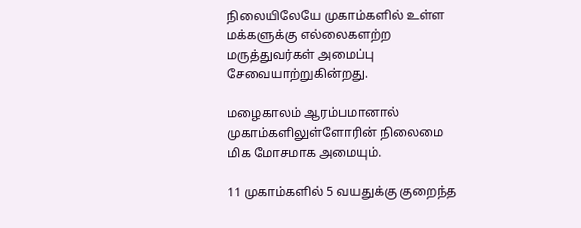நிலையிலேயே முகாம்களில் உள்ள மக்களுக்கு எல்லைகளற்ற மருத்துவர்கள் அமைப்பு சேவையாற்றுகின்றது.

மழைகாலம் ஆரம்பமானால் முகாம்களிலுள்ளோரின் நிலைமை மிக மோசமாக அமையும்.

11 முகாம்களில் 5 வயதுக்கு குறைந்த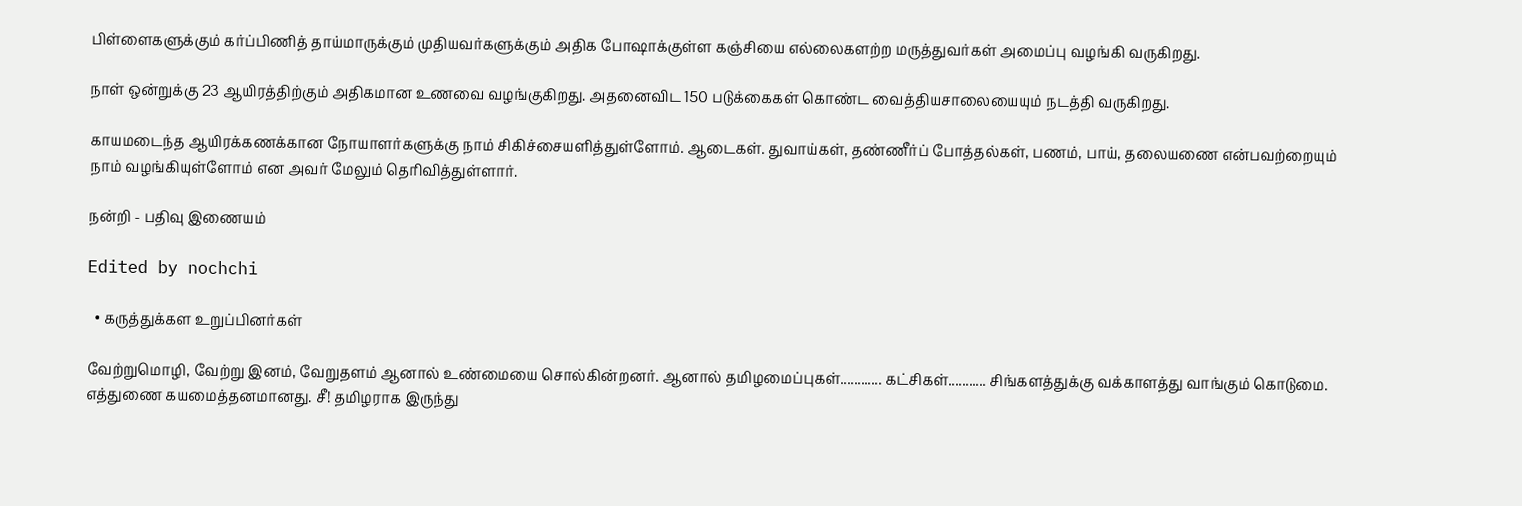பிள்ளைகளுக்கும் கர்ப்பிணித் தாய்மாருக்கும் முதியவர்களுக்கும் அதிக போஷாக்குள்ள கஞ்சியை எல்லைகளற்ற மருத்துவர்கள் அமைப்பு வழங்கி வருகிறது.

நாள் ஒன்றுக்கு 23 ஆயிரத்திற்கும் அதிகமான உணவை வழங்குகிறது. அதனைவிட 150 படுக்கைகள் கொண்ட வைத்தியசாலையையும் நடத்தி வருகிறது.

காயமடைந்த ஆயிரக்கணக்கான நோயாளர்களுக்கு நாம் சிகிச்சையளித்துள்ளோம். ஆடைகள். துவாய்கள், தண்ணீர்ப் போத்தல்கள், பணம், பாய், தலையணை என்பவற்றையும் நாம் வழங்கியுள்ளோம் என அவர் மேலும் தெரிவித்துள்ளார்.

நன்றி - பதிவு இணையம்

Edited by nochchi

  • கருத்துக்கள உறுப்பினர்கள்

வேற்றுமொழி, வேற்று இனம், வேறுதளம் ஆனால் உண்மையை சொல்கின்றனர். ஆனால் தமிழமைப்புகள்............ கட்சிகள்........... சிங்களத்துக்கு வக்காளத்து வாங்கும் கொடுமை. எத்துணை கயமைத்தனமானது. சீ! தமிழராக இருந்து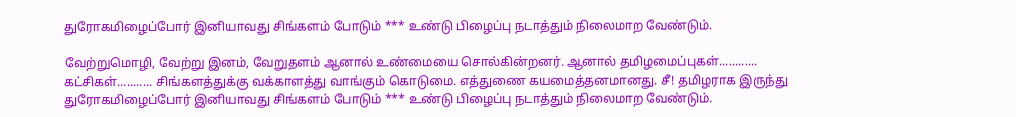துரோகமிழைப்போர் இனியாவது சிங்களம் போடும் *** உண்டு பிழைப்பு நடாத்தும் நிலைமாற வேண்டும்.

வேற்றுமொழி, வேற்று இனம், வேறுதளம் ஆனால் உண்மையை சொல்கின்றனர். ஆனால் தமிழமைப்புகள்............ கட்சிகள்........... சிங்களத்துக்கு வக்காளத்து வாங்கும் கொடுமை. எத்துணை கயமைத்தனமானது. சீ! தமிழராக இருந்து துரோகமிழைப்போர் இனியாவது சிங்களம் போடும் *** உண்டு பிழைப்பு நடாத்தும் நிலைமாற வேண்டும்.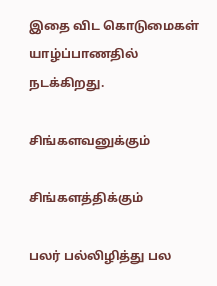இதை விட கொடுமைகள் யாழ்ப்பாணதில் நடக்கிறது.

சிங்களவனுக்கும்

சிங்களத்திக்கும்

பலர் பல்லிழித்து பல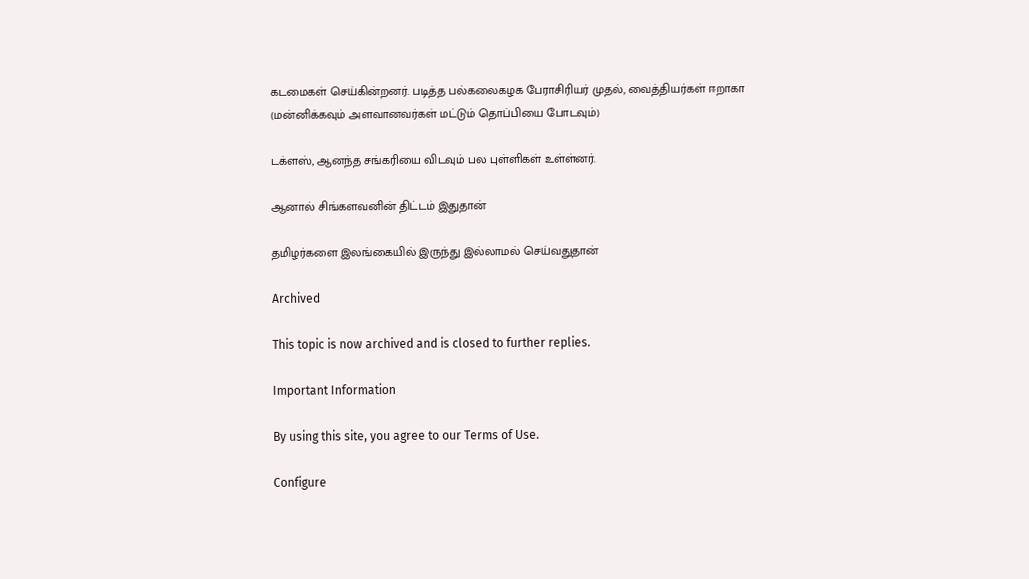கடமைகள் செய்கின்றனர். படித்த பல்கலைகழக பேராசிரியர் முதல், வைத்தியர்கள் ஈறாகா (மன்னிக்கவும் அளவானவர்கள் மட்டும் தொப்பியை போடவும்)

டக்ளஸ், ஆனந்த சங்கரியை விடவும் பல புள்ளிகள் உள்ள்னர்.

ஆனால் சிங்களவனின் திட்டம் இதுதான்

தமிழர்களை இலங்கையில் இருந்து இல்லாமல் செய்வதுதான்

Archived

This topic is now archived and is closed to further replies.

Important Information

By using this site, you agree to our Terms of Use.

Configure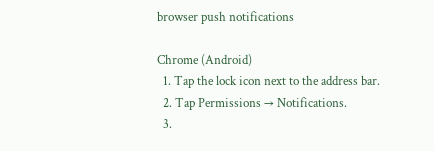browser push notifications

Chrome (Android)
  1. Tap the lock icon next to the address bar.
  2. Tap Permissions → Notifications.
  3.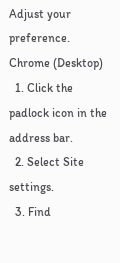Adjust your preference.
Chrome (Desktop)
  1. Click the padlock icon in the address bar.
  2. Select Site settings.
  3. Find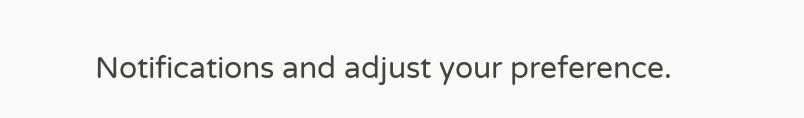Notifications and adjust your preference.